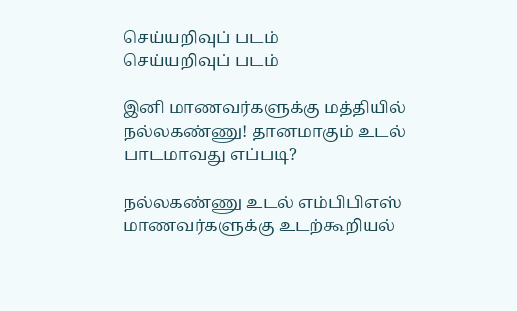செய்யறிவுப் படம்
செய்யறிவுப் படம்

இனி மாணவர்களுக்கு மத்தியில் நல்லகண்ணு! தானமாகும் உடல் பாடமாவது எப்படி?

நல்லகண்ணு உடல் எம்பிபிஎஸ் மாணவர்களுக்கு உடற்கூறியல்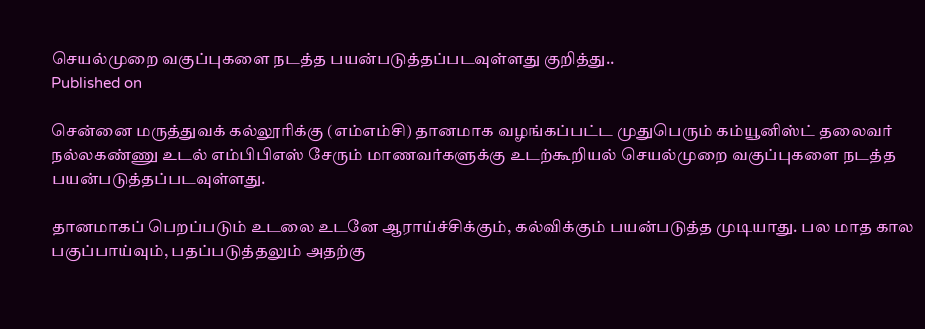செயல்முறை வகுப்புகளை நடத்த பயன்படுத்தப்படவுள்ளது குறித்து..
Published on

சென்னை மருத்துவக் கல்லூரிக்கு (எம்எம்சி) தானமாக வழங்கப்பட்ட முதுபெரும் கம்யூனிஸ்ட் தலைவர் நல்லகண்ணு உடல் எம்பிபிஎஸ் சேரும் மாணவர்களுக்கு உடற்கூறியல் செயல்முறை வகுப்புகளை நடத்த பயன்படுத்தப்படவுள்ளது.

தானமாகப் பெறப்படும் உடலை உடனே ஆராய்ச்சிக்கும், கல்விக்கும் பயன்படுத்த முடியாது. பல மாத கால பகுப்பாய்வும், பதப்படுத்தலும் அதற்கு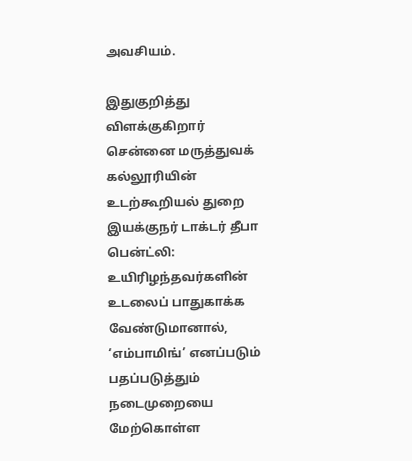அவசியம்.

இதுகுறித்து விளக்குகிறார் சென்னை மருத்துவக் கல்லூரியின் உடற்கூறியல் துறை இயக்குநர் டாக்டர் தீபா பென்ட்லி: உயிரிழந்தவர்களின் உடலைப் பாதுகாக்க வேண்டுமானால், ‘எம்பாமிங்’ எனப்படும் பதப்படுத்தும் நடைமுறையை மேற்கொள்ள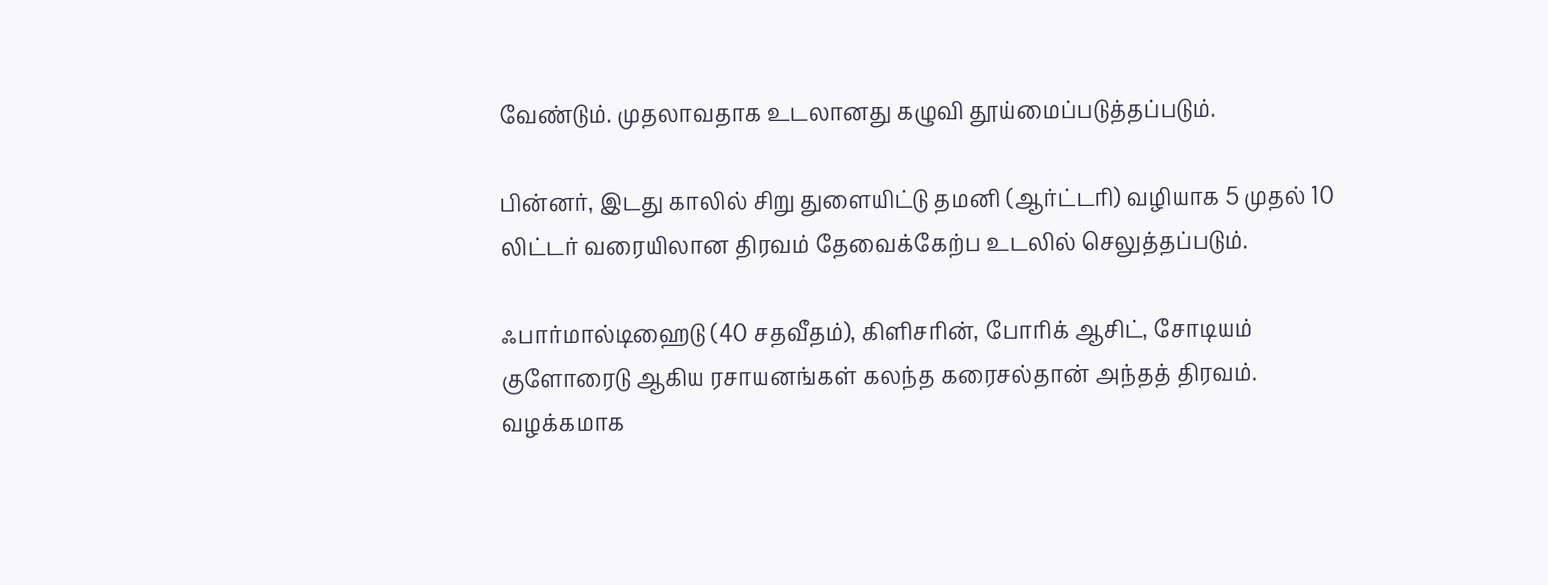வேண்டும். முதலாவதாக உடலானது கழுவி தூய்மைப்படுத்தப்படும்.

பின்னர், இடது காலில் சிறு துளையிட்டு தமனி (ஆர்ட்டரி) வழியாக 5 முதல் 10 லிட்டர் வரையிலான திரவம் தேவைக்கேற்ப உடலில் செலுத்தப்படும்.

ஃபார்மால்டிஹைடு (40 சதவீதம்), கிளிசரின், போரிக் ஆசிட், சோடியம் குளோரைடு ஆகிய ரசாயனங்கள் கலந்த கரைசல்தான் அந்தத் திரவம். வழக்கமாக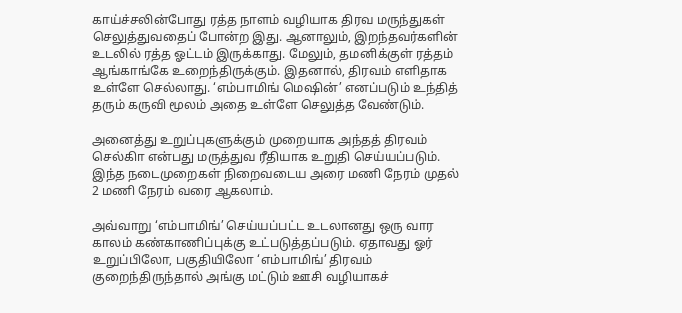காய்ச்சலின்போது ரத்த நாளம் வழியாக திரவ மருந்துகள் செலுத்துவதைப் போன்ற இது. ஆனாலும், இறந்தவர்களின் உடலில் ரத்த ஓட்டம் இருக்காது. மேலும், தமனிக்குள் ரத்தம் ஆங்காங்கே உறைந்திருக்கும். இதனால், திரவம் எளிதாக உள்ளே செல்லாது. ‘எம்பாமிங் மெஷின்’ எனப்படும் உந்தித் தரும் கருவி மூலம் அதை உள்ளே செலுத்த வேண்டும்.

அனைத்து உறுப்புகளுக்கும் முறையாக அந்தத் திரவம் செல்கிா என்பது மருத்துவ ரீதியாக உறுதி செய்யப்படும். இந்த நடைமுறைகள் நிறைவடைய அரை மணி நேரம் முதல் 2 மணி நேரம் வரை ஆகலாம்.

அவ்வாறு ‘எம்பாமிங்’ செய்யப்பட்ட உடலானது ஒரு வார காலம் கண்காணிப்புக்கு உட்படுத்தப்படும். ஏதாவது ஓர் உறுப்பிலோ, பகுதியிலோ ‘எம்பாமிங்’ திரவம் குறைந்திருந்தால் அங்கு மட்டும் ஊசி வழியாகச்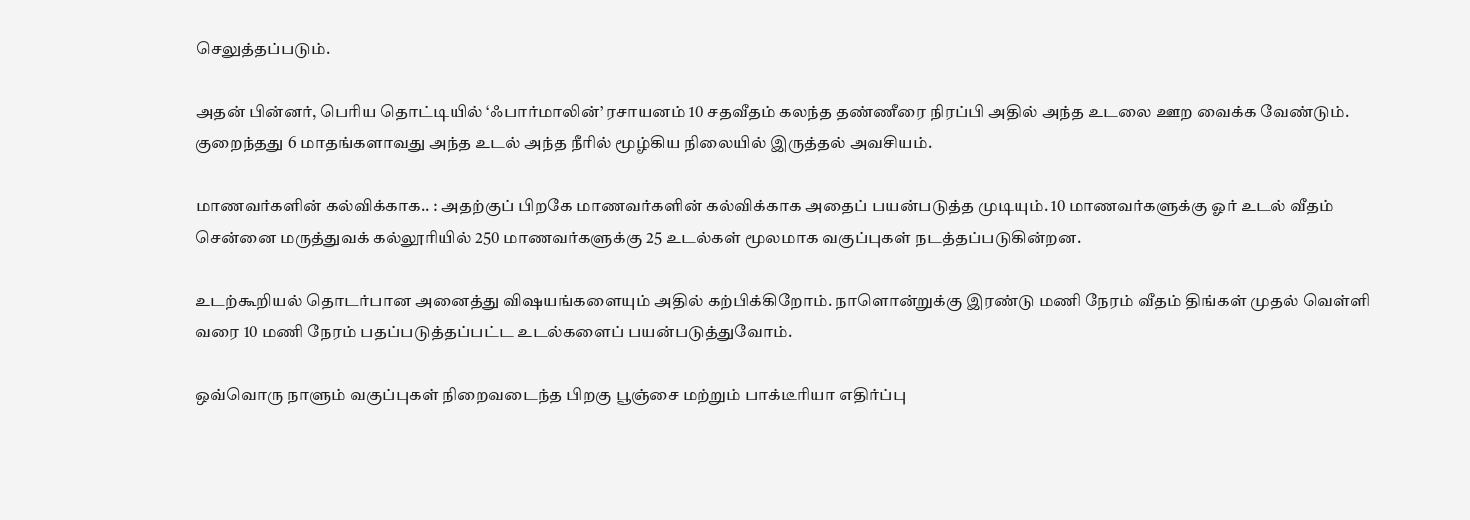செலுத்தப்படும்.

அதன் பின்னர், பெரிய தொட்டியில் ‘ஃபார்மாலின்’ ரசாயனம் 10 சதவீதம் கலந்த தண்ணீரை நிரப்பி அதில் அந்த உடலை ஊற வைக்க வேண்டும். குறைந்தது 6 மாதங்களாவது அந்த உடல் அந்த நீரில் மூழ்கிய நிலையில் இருத்தல் அவசியம்.

மாணவர்களின் கல்விக்காக.. : அதற்குப் பிறகே மாணவர்களின் கல்விக்காக அதைப் பயன்படுத்த முடியும். 10 மாணவர்களுக்கு ஓர் உடல் வீதம் சென்னை மருத்துவக் கல்லூரியில் 250 மாணவர்களுக்கு 25 உடல்கள் மூலமாக வகுப்புகள் நடத்தப்படுகின்றன.

உடற்கூறியல் தொடர்பான அனைத்து விஷயங்களையும் அதில் கற்பிக்கிறோம். நாளொன்றுக்கு இரண்டு மணி நேரம் வீதம் திங்கள் முதல் வெள்ளி வரை 10 மணி நேரம் பதப்படுத்தப்பட்ட உடல்களைப் பயன்படுத்துவோம்.

ஒவ்வொரு நாளும் வகுப்புகள் நிறைவடைந்த பிறகு பூஞ்சை மற்றும் பாக்டீரியா எதிர்ப்பு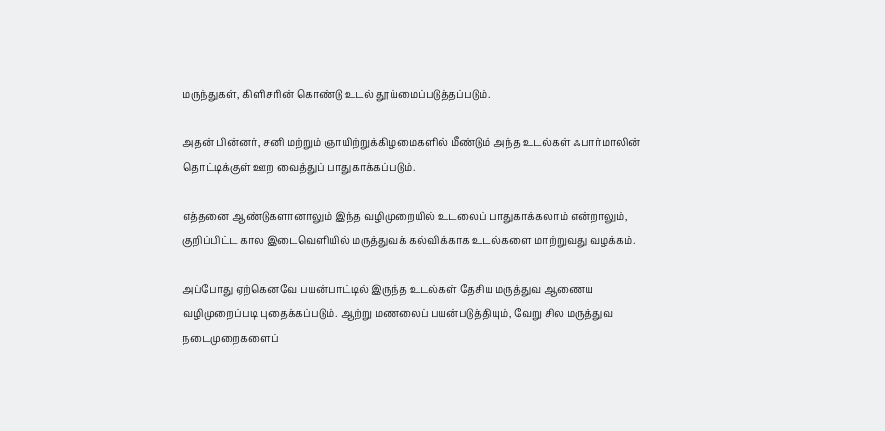மருந்துகள், கிளிசரின் கொண்டு உடல் தூய்மைப்படுத்தப்படும்.

அதன் பின்னர், சனி மற்றும் ஞாயிற்றுக்கிழமைகளில் மீண்டும் அந்த உடல்கள் ஃபார்மாலின் தொட்டிக்குள் ஊற வைத்துப் பாதுகாக்கப்படும்.

எத்தனை ஆண்டுகளானாலும் இந்த வழிமுறையில் உடலைப் பாதுகாக்கலாம் என்றாலும், குறிப்பிட்ட கால இடைவெளியில் மருத்துவக் கல்விக்காக உடல்களை மாற்றுவது வழக்கம்.

அப்போது ஏற்கெனவே பயன்பாட்டில் இருந்த உடல்கள் தேசிய மருத்துவ ஆணைய வழிமுறைப்படி புதைக்கப்படும். ஆற்று மணலைப் பயன்படுத்தியும், வேறு சில மருத்துவ நடைமுறைகளைப்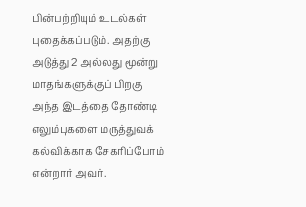பின்பற்றியும் உடல்கள் புதைக்கப்படும். அதற்கு அடுத்து 2 அல்லது மூன்று மாதங்களுக்குப் பிறகு அந்த இடத்தை தோண்டி எலும்புகளை மருத்துவக் கல்விக்காக சேகரிப்போம் என்றார் அவர்.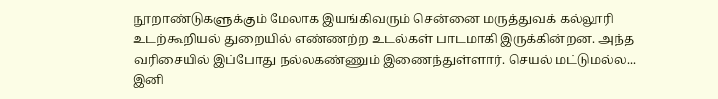நூறாண்டுகளுக்கும் மேலாக இயங்கிவரும் சென்னை மருத்துவக் கல்லூரி உடற்கூறியல் துறையில் எண்ணற்ற உடல்கள் பாடமாகி இருக்கின்றன. அந்த வரிசையில் இப்போது நல்லகண்ணும் இணைந்துள்ளார். செயல் மட்டுமல்ல... இனி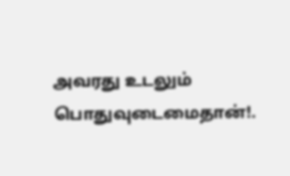அவரது உடலும் பொதுவுடைமைதான்!.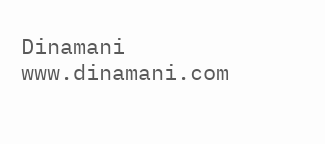Dinamani
www.dinamani.com